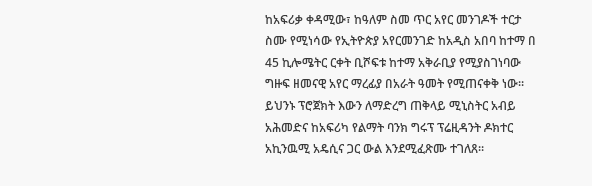ከአፍሪቃ ቀዳሚው፣ ከዓለም ስመ ጥር አየር መንገዶች ተርታ ስሙ የሚነሳው የኢትዮጵያ አየርመንገድ ከአዲስ አበባ ከተማ በ 45 ኪሎሜትር ርቀት ቢሾፍቱ ከተማ አቅራቢያ የሚያስገነባው ግዙፍ ዘመናዊ አየር ማረፊያ በአራት ዓመት የሚጠናቀቅ ነው። ይህንኑ ፕሮጀክት እውን ለማድረግ ጠቅላይ ሚኒስትር አብይ አሕመድና ከአፍሪካ የልማት ባንክ ግሩፕ ፕሬዚዳንት ዶክተር አኪንዉሚ አዴሲና ጋር ውል እንደሚፈጽሙ ተገለጸ።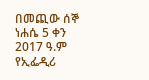በመጪው ሰኞ ነሐሴ 5 ቀን 2017 ዓ.ም የኢፌዲሪ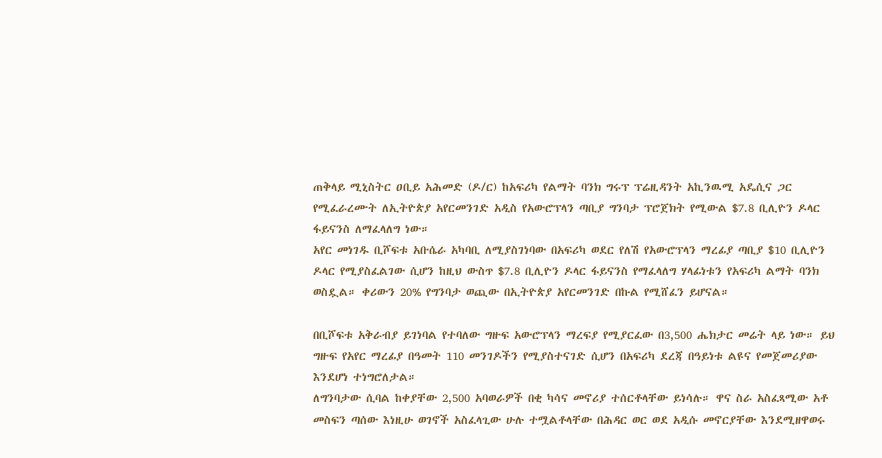ጠቅላይ ሚኒስትር ዐቢይ አሕመድ (ዶ/ር) ከአፍሪካ የልማት ባንክ ግሩፕ ፕሬዚዳንት አኪንዉሚ አዴሲና ጋር የሚፈራረሙት ለኢትዮጵያ አየርመንገድ አዲስ የአውሮፕላን ጣቢያ ግንባታ ፕሮጀክት የሚውል $7.8 ቢሊዮን ዶላር ፋይናንስ ለማፈላለግ ነው።
አየር መነገዱ ቢሾፍቱ አቡሴራ አካባቢ ለሚያስገነባው በአፍሪካ ወደር የለሽ የአውሮፕላን ማረፊያ ጣቢያ $10 ቢሊዮን ዶላር የሚያስፈልገው ሲሆን ከዚህ ውስጥ $7.8 ቢሊዮን ዶላር ፋይናንስ የማፈላለግ ሃላፊነቱን የአፍሪካ ልማት ባንክ ወስዷል። ቀሪውን 20% የግንባታ ወጪው በኢትዮጵያ አየርመንገድ በኩል የሚሸፈን ይሆናል።

በቢሾፍቱ አቅራብያ ይገነባል የተባለው ግዙፍ አውሮፕላን ማረፍያ የሚያርፈው በ3,500 ሔክታር መሬት ላይ ነው። ይህ ግዙፍ የአየር ማረፊያ በዓመት 110 መንገዶችን የሚያስተናገድ ሲሆን በአፍሪካ ደረጃ በዓይነቱ ልዩና የመጀመሪያው እንደሆነ ተነግሮለታል።
ለግንባታው ሲባል ከቀያቸው 2,500 አባወራዎች በቂ ካሳና መኖሪያ ተሰርቶላቸው ይነሳሉ። ዋና ስራ አስፈጻሚው አቶ መስፍን ጣሰው እነዚሁ ወገኖች አስፈላጊው ሁሉ ተሟልቶላቸው በሕዳር ወር ወደ አዲሱ መኖርያቸው እንደሚዘዋወሩ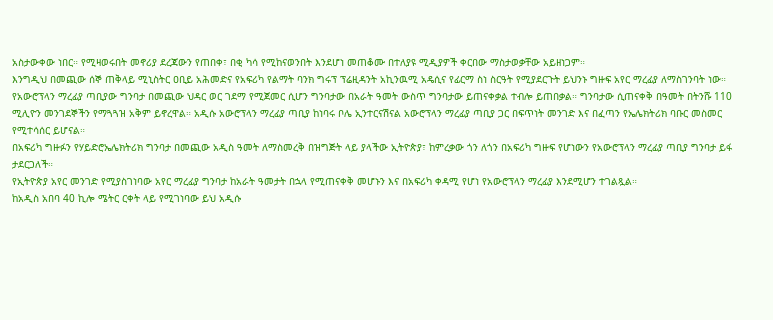አስታውቀው ነበር። የሚዛወሩበት መኖሪያ ደረጃውን የጠበቀ፣ በቂ ካሳ የሚከናወንበት እንደሆነ መጠቆሙ በተለያዩ ሚዲያዎች ቀርበው ማስታወቃቸው አይዘነጋም።
እንግዲህ በመጪው ሰኞ ጠቅላይ ሚኒስትር ዐቢይ አሕመድና የአፍሪካ የልማት ባንክ ግሩፕ ፕሬዚዳንት አኪንዉሚ አዴሲና የፊርማ ስነ ስርዓት የሚያደርጉት ይህንኑ ግዙፍ አየር ማረፊያ ለማስገንባት ነው።
የአውሮፕላን ማረፊያ ጣቢያው ግንባታ በመጪው ህዳር ወር ገደማ የሚጀመር ሲሆን ግንባታው በአራት ዓመት ውስጥ ግንባታው ይጠናቀቃል ተብሎ ይጠበቃል። ግንባታው ሲጠናቀቅ በዓመት በትንሹ 110 ሚሊዮን መንገደኞችን የማጓጓዝ አቅም ይኖረዋል። አዲሱ አውሮፕላን ማረፊያ ጣቢያ ከነባሩ ቦሌ ኢንተርናሽናል አውሮፕላን ማረፊያ ጣቢያ ጋር በፍጥነት መንገድ እና በፈጣን የኤሌክትሪክ ባቡር መስመር የሚተሳሰር ይሆናል።
በአፍሪካ ግዙፉን የሃይድሮኤሌክትሪክ ግንባታ በመጪው አዲስ ዓመት ለማስመረቅ በዝግጅት ላይ ያላችው ኢትዮጵያ፣ ከምረቃው ጎን ለጎን በአፍሪካ ግዙፍ የሆነውን የአውሮፕላን ማረፊያ ጣቢያ ግንባታ ይፋ ታደርጋለች።
የኢትዮጵያ አየር መንገድ የሚያስገነባው አየር ማረፊያ ግንባታ ከአራት ዓመታት በኋላ የሚጠናቀቅ መሆኑን እና በአፍሪካ ቀዳሚ የሆነ የአውሮፕላን ማረፊያ እንደሚሆን ተገልጿል።
ከአዲስ አበባ 40 ኪሎ ሜትር ርቀት ላይ የሚገነባው ይህ አዲሱ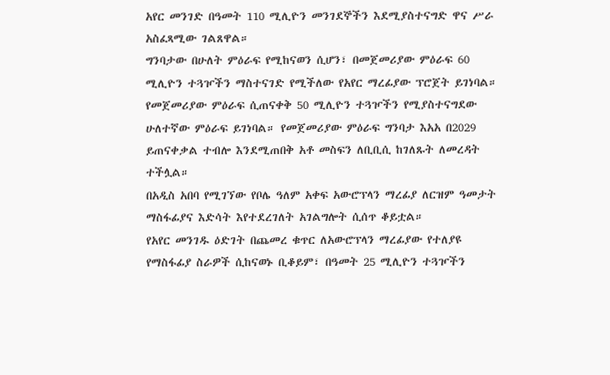አየር መንገድ በዓመት 110 ሚሊዮን መንገደኞችን እደሚያስተናግድ ዋና ሥራ አስፈጻሚው ገልጸዋል።
ግንባታው በሁለት ምዕራፍ የሚከናወን ሲሆን፣ በመጀመሪያው ምዕራፍ 60 ሚሊዮን ተጓዦችን ማስተናገድ የሚችለው የአየር ማረፊያው ፕሮጀት ይገነባል። የመጀመሪያው ምዕራፍ ሲጠናቀቅ 50 ሚሊዮን ተጓዦችን የሚያስተናግደው ሁለተኛው ምዕራፍ ይገነባል። የመጀመሪያው ምዕራፍ ግንባታ እአአ በ2029 ይጠናቀቃል ተብሎ እንደሚጠበቅ አቶ መስፍን ለቢቢሲ ከገለጹት ለመረዳት ተችሏል።
በአዲስ አበባ የሚገኘው የቦሌ ዓለም አቀፍ አውሮፕላን ማረፊያ ለርዝም ዓመታት ማስፋፊያና እድሳት እየተደረገለት አገልግሎት ሲሰጥ ቆይቷል።
የአየር መንገዱ ዕድገት በጨመረ ቁጥር ለአውሮፕላን ማረፊያው የተለያዩ የማስፋፊያ ስራዎች ሲከናወኑ ቢቆይም፣ በዓመት 25 ሚሊዮን ተጓዦችን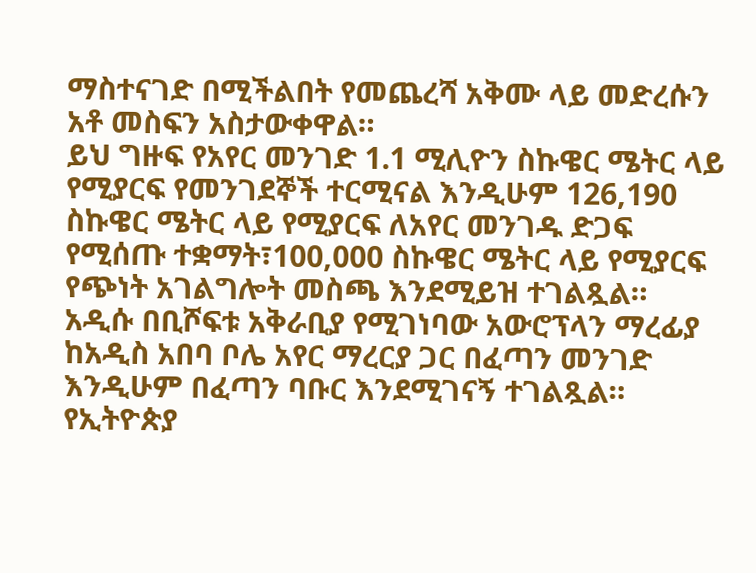ማስተናገድ በሚችልበት የመጨረሻ አቅሙ ላይ መድረሱን አቶ መስፍን አስታውቀዋል።
ይህ ግዙፍ የአየር መንገድ 1.1 ሚሊዮን ስኩዌር ሜትር ላይ የሚያርፍ የመንገደኞች ተርሚናል እንዲሁም 126,190 ስኩዌር ሜትር ላይ የሚያርፍ ለአየር መንገዱ ድጋፍ የሚሰጡ ተቋማት፣100,000 ስኩዌር ሜትር ላይ የሚያርፍ የጭነት አገልግሎት መስጫ እንደሚይዝ ተገልጿል።
አዲሱ በቢሾፍቱ አቅራቢያ የሚገነባው አውሮፕላን ማረፊያ ከአዲስ አበባ ቦሌ አየር ማረርያ ጋር በፈጣን መንገድ እንዲሁም በፈጣን ባቡር እንደሚገናኝ ተገልጿል።
የኢትዮጵያ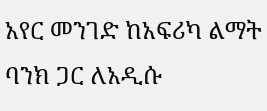አየር መንገድ ከአፍሪካ ልማት ባንክ ጋር ለአዲሱ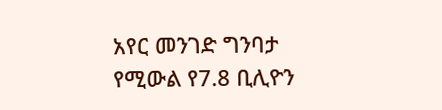አየር መንገድ ግንባታ የሚውል የ7.8 ቢሊዮን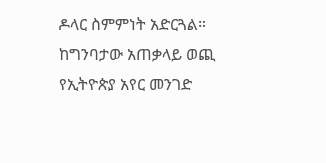ዶላር ስምምነት አድርጓል። ከግንባታው አጠቃላይ ወጪ የኢትዮጵያ አየር መንገድ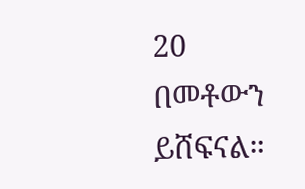20 በመቶውን ይሸፍናል።